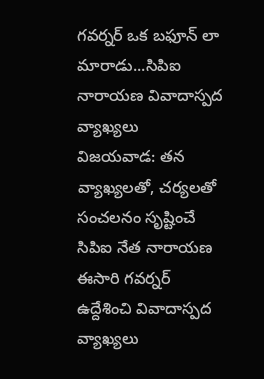గవర్నర్ ఒక బఫూన్ లా మారాడు...సిపిఐ నారాయణ వివాదాస్పద వ్యాఖ్యలు
విజయవాడ: తన వ్యాఖ్యలతో, చర్యలతో సంచలనం సృష్టించే సిపిఐ నేత నారాయణ ఈసారి గవర్నర్ ఉద్దేశించి వివాదాస్పద వ్యాఖ్యలు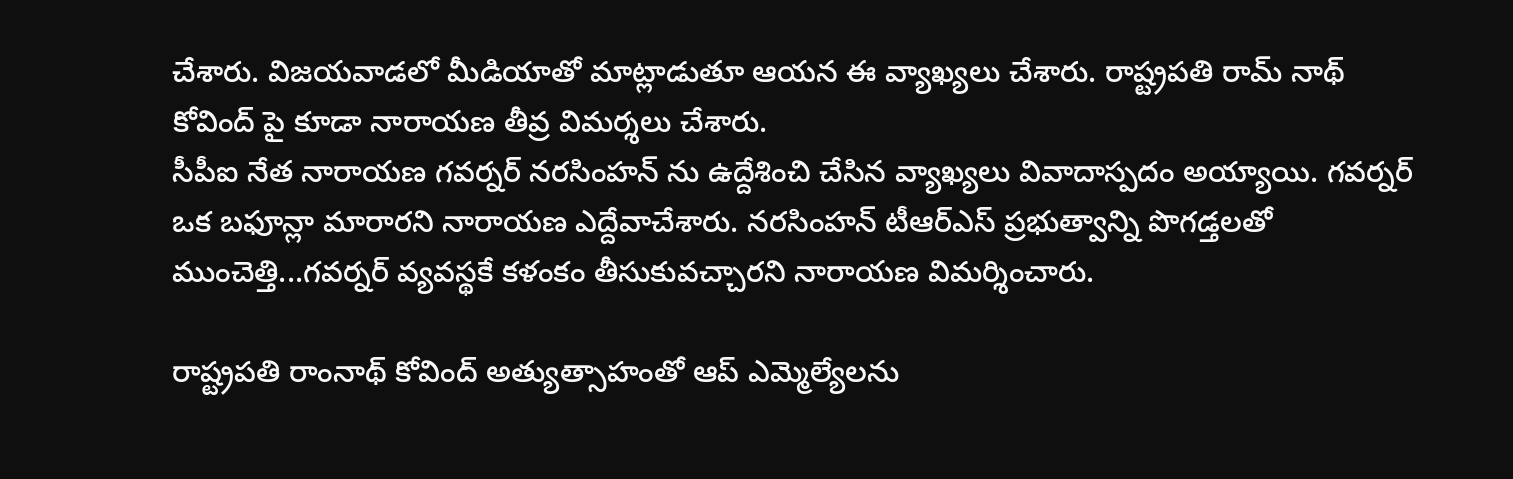చేశారు. విజయవాడలో మీడియాతో మాట్లాడుతూ ఆయన ఈ వ్యాఖ్యలు చేశారు. రాష్ట్రపతి రామ్ నాథ్ కోవింద్ పై కూడా నారాయణ తీవ్ర విమర్శలు చేశారు.
సీపీఐ నేత నారాయణ గవర్నర్ నరసింహన్ ను ఉద్దేశించి చేసిన వ్యాఖ్యలు వివాదాస్పదం అయ్యాయి. గవర్నర్ ఒక బఫూన్లా మారారని నారాయణ ఎద్దేవాచేశారు. నరసింహన్ టీఆర్ఎస్ ప్రభుత్వాన్ని పొగడ్తలతో ముంచెత్తి...గవర్నర్ వ్యవస్థకే కళంకం తీసుకువచ్చారని నారాయణ విమర్శించారు.

రాష్ట్రపతి రాంనాథ్ కోవింద్ అత్యుత్సాహంతో ఆప్ ఎమ్మెల్యేలను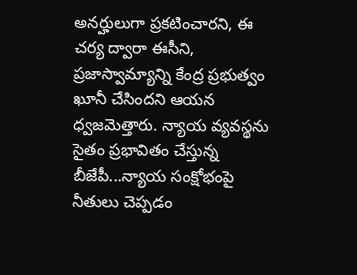అనర్హులుగా ప్రకటించారని, ఈ చర్య ద్వారా ఈసీని, ప్రజాస్వామ్యాన్ని కేంద్ర ప్రభుత్వం ఖూనీ చేసిందని ఆయన ధ్వజమెత్తారు. న్యాయ వ్యవస్థను సైతం ప్రభావితం చేస్తున్న బీజేపీ...న్యాయ సంక్షోభంపై నీతులు చెప్పడం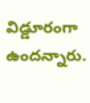విడ్డూరంగా ఉందన్నారు.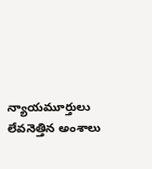న్యాయమూర్తులు లేవనెత్తిన అంశాలు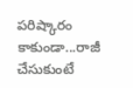పరిష్కారం కాకుండా...రాజీ చేసుకుంటే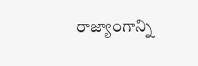రాజ్యాంగాన్ని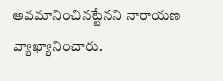అవమానించినట్టేనని నారాయణ వ్యాఖ్యానించారు.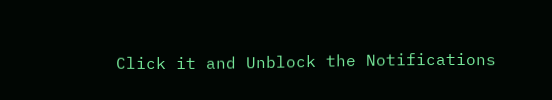Click it and Unblock the Notifications